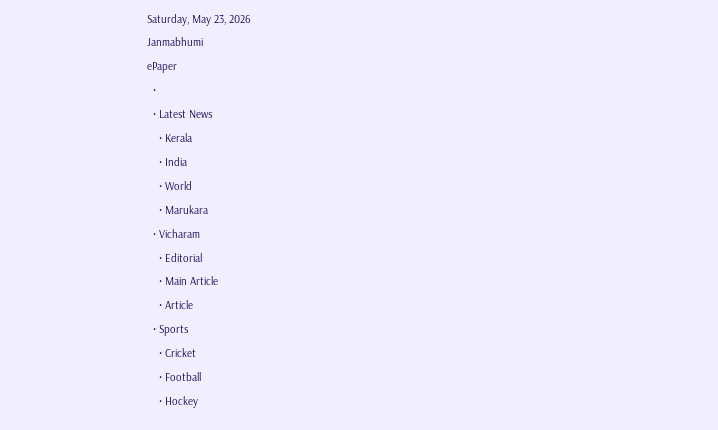Saturday, May 23, 2026
Janmabhumi
ePaper
  •
  • Latest News
    • Kerala
    • India
    • World
    • Marukara
  • Vicharam
    • Editorial
    • Main Article
    • Article
  • Sports
    • Cricket
    • Football
    • Hockey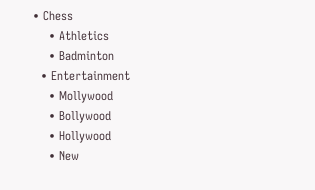• Chess
    • Athletics
    • Badminton
  • Entertainment
    • Mollywood
    • Bollywood
    • Hollywood
    • New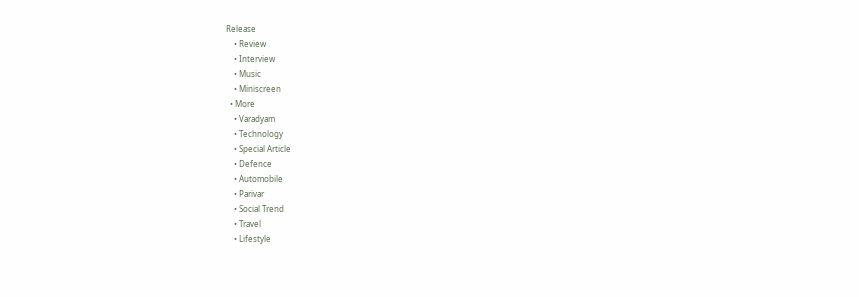Release
    • Review
    • Interview
    • Music
    • Miniscreen
  • More
    • Varadyam
    • Technology
    • Special Article
    • Defence
    • Automobile
    • Parivar
    • Social Trend
    • Travel
    • Lifestyle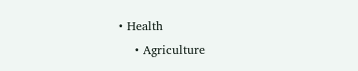• Health
    • Agriculture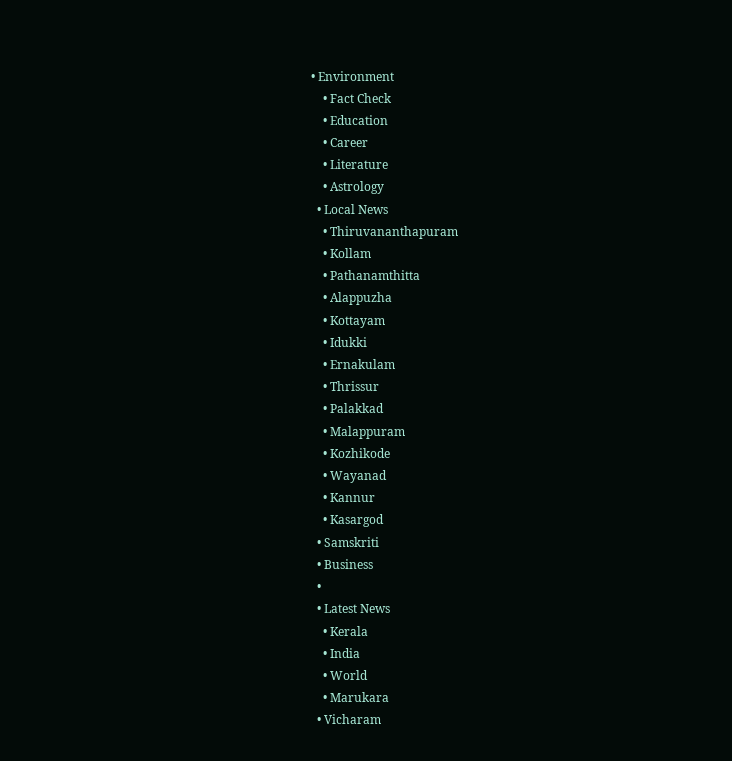• Environment
    • Fact Check
    • Education
    • Career
    • Literature
    • Astrology
  • Local News
    • Thiruvananthapuram
    • Kollam
    • Pathanamthitta
    • Alappuzha
    • Kottayam
    • Idukki
    • Ernakulam
    • Thrissur
    • Palakkad
    • Malappuram
    • Kozhikode
    • Wayanad
    • Kannur
    • Kasargod
  • Samskriti
  • Business
  •
  • Latest News
    • Kerala
    • India
    • World
    • Marukara
  • Vicharam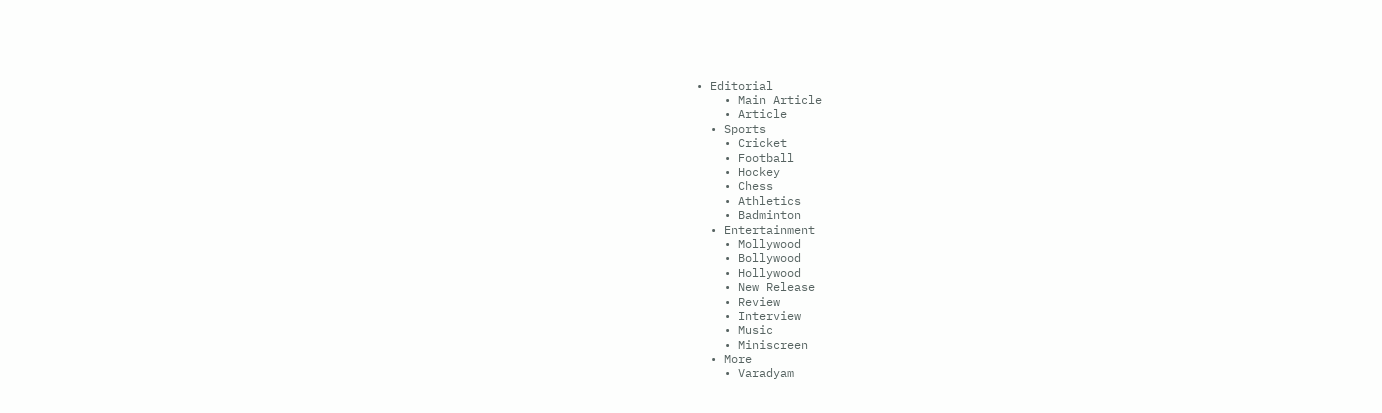• Editorial
    • Main Article
    • Article
  • Sports
    • Cricket
    • Football
    • Hockey
    • Chess
    • Athletics
    • Badminton
  • Entertainment
    • Mollywood
    • Bollywood
    • Hollywood
    • New Release
    • Review
    • Interview
    • Music
    • Miniscreen
  • More
    • Varadyam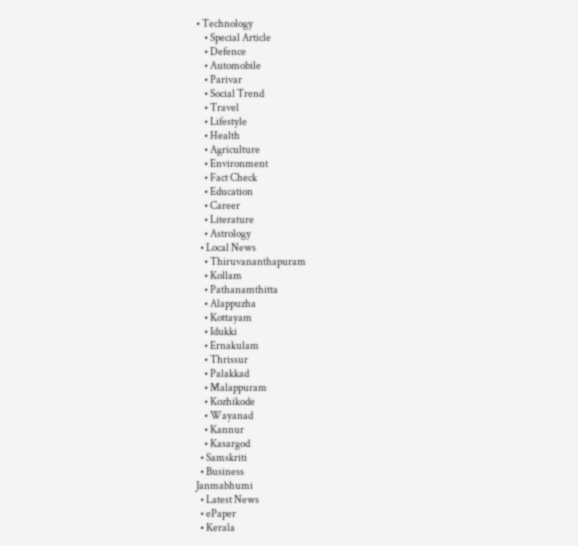• Technology
    • Special Article
    • Defence
    • Automobile
    • Parivar
    • Social Trend
    • Travel
    • Lifestyle
    • Health
    • Agriculture
    • Environment
    • Fact Check
    • Education
    • Career
    • Literature
    • Astrology
  • Local News
    • Thiruvananthapuram
    • Kollam
    • Pathanamthitta
    • Alappuzha
    • Kottayam
    • Idukki
    • Ernakulam
    • Thrissur
    • Palakkad
    • Malappuram
    • Kozhikode
    • Wayanad
    • Kannur
    • Kasargod
  • Samskriti
  • Business
Janmabhumi
  • Latest News
  • ePaper
  • Kerala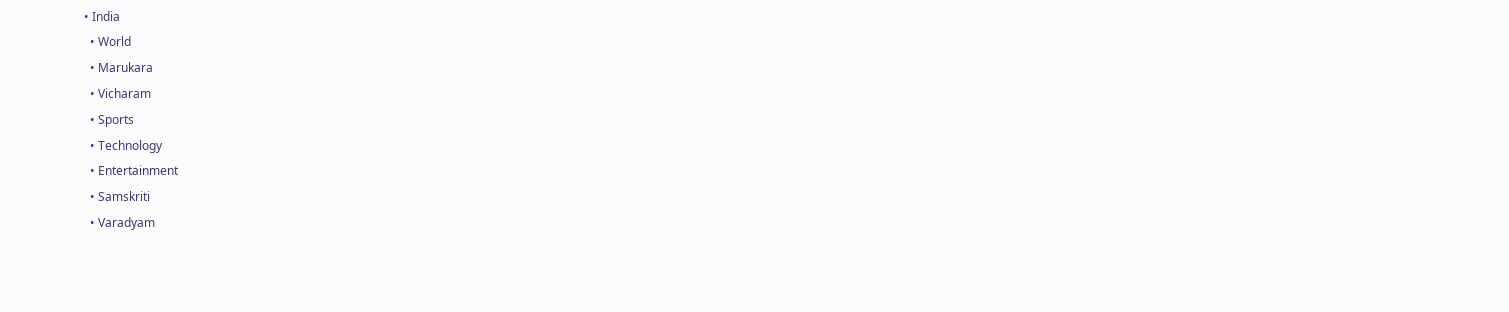• India
  • World
  • Marukara
  • Vicharam
  • Sports
  • Technology
  • Entertainment
  • Samskriti
  • Varadyam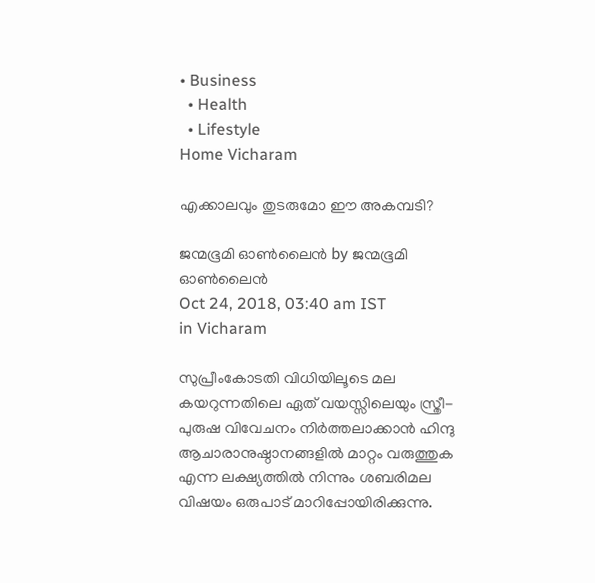• Business
  • Health
  • Lifestyle
Home Vicharam

എക്കാലവും തുടരുമോ ഈ അകമ്പടി?

ജന്മഭൂമി ഓണ്‍ലൈന്‍ by ജന്മഭൂമി ഓണ്‍ലൈന്‍
Oct 24, 2018, 03:40 am IST
in Vicharam

സുപ്രീംകോടതി വിധിയിലൂടെ മല കയറുന്നതിലെ ഏത് വയസ്സിലെയും സ്ത്രീ-പുരുഷ വിവേചനം നിര്‍ത്തലാക്കാന്‍ ഹിന്ദു ആചാരാനുഷ്ഠാനങ്ങളില്‍ മാറ്റം വരുത്തുക എന്ന ലക്ഷ്യത്തില്‍ നിന്നും ശബരിമല വിഷയം ഒരുപാട് മാറിപ്പോയിരിക്കുന്നു.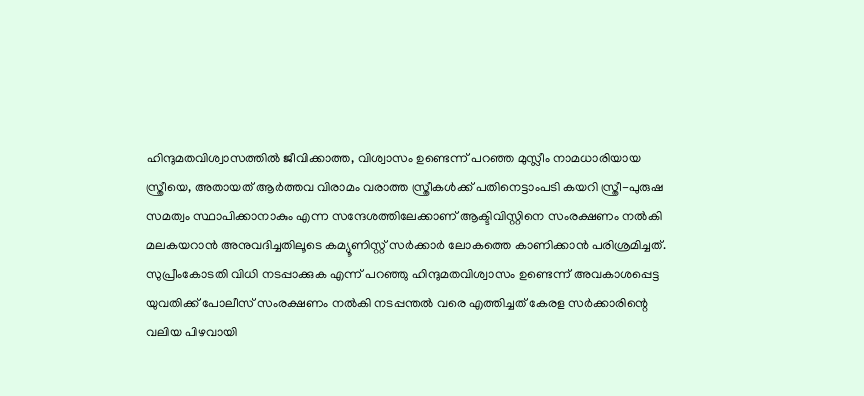ഹിന്ദുമതവിശ്വാസത്തില്‍ ജീവിക്കാത്ത, വിശ്വാസം ഉണ്ടെന്ന് പറഞ്ഞ മുസ്ലീം നാമധാരിയായ സ്ത്രീയെ, അതായത് ആര്‍ത്തവ വിരാമം വരാത്ത സ്ത്രീകള്‍ക്ക് പതിനെട്ടാംപടി കയറി സ്ത്രീ-പുരുഷ സമത്വം സ്ഥാപിക്കാനാകും എന്ന സന്ദേശത്തിലേക്കാണ് ആക്ടിവിസ്റ്റിനെ സംരക്ഷണം നല്‍കി മലകയറാന്‍ അനുവദിച്ചതിലൂടെ കമ്യൂണിസ്റ്റ് സര്‍ക്കാര്‍ ലോകത്തെ കാണിക്കാന്‍ പരിശ്രമിച്ചത്. സുപ്രീംകോടതി വിധി നടപ്പാക്കുക എന്ന് പറഞ്ഞു ഹിന്ദുമതവിശ്വാസം ഉണ്ടെന്ന് അവകാശപ്പെട്ട യുവതിക്ക് പോലീസ് സംരക്ഷണം നല്‍കി നടപ്പന്തല്‍ വരെ എത്തിച്ചത് കേരള സര്‍ക്കാരിന്റെ വലിയ പിഴവായി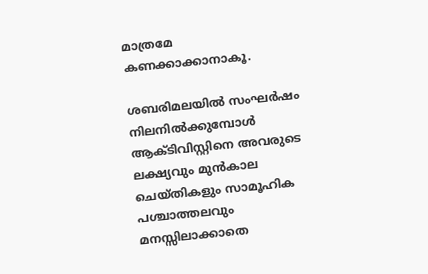മാത്രമേ കണക്കാക്കാനാകൂ.

ശബരിമലയില്‍ സംഘര്‍ഷം നിലനില്‍ക്കുമ്പോള്‍ ആക്ടിവിസ്റ്റിനെ അവരുടെ ലക്ഷ്യവും മുന്‍കാല ചെയ്തികളും സാമൂഹിക പശ്ചാത്തലവും മനസ്സിലാക്കാതെ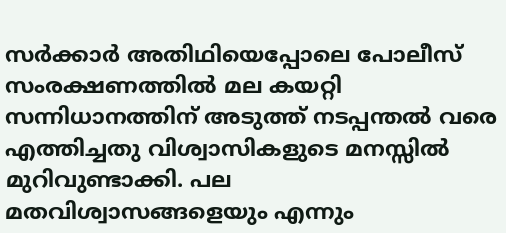സര്‍ക്കാര്‍ അതിഥിയെപ്പോലെ പോലീസ് സംരക്ഷണത്തില്‍ മല കയറ്റി സന്നിധാനത്തിന് അടുത്ത് നടപ്പന്തല്‍ വരെ എത്തിച്ചതു വിശ്വാസികളുടെ മനസ്സില്‍ മുറിവുണ്ടാക്കി. പല മതവിശ്വാസങ്ങളെയും എന്നും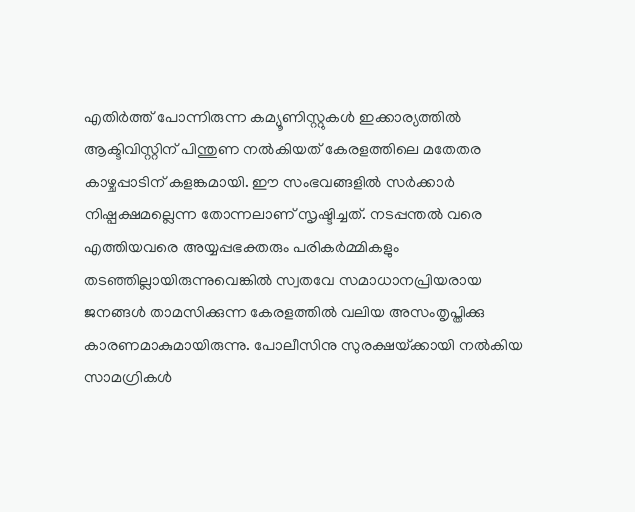എതിര്‍ത്ത് പോന്നിരുന്ന കമ്യൂണിസ്റ്റുകള്‍ ഇക്കാര്യത്തില്‍ ആക്ടിവിസ്റ്റിന് പിന്തുണ നല്‍കിയത് കേരളത്തിലെ മതേതര കാഴ്ചപ്പാടിന് കളങ്കമായി. ഈ സംഭവങ്ങളില്‍ സര്‍ക്കാര്‍ നിഷ്പക്ഷമല്ലെന്ന തോന്നലാണ് സൃഷ്ടിച്ചത്. നടപ്പന്തല്‍ വരെ എത്തിയവരെ അയ്യപ്പഭക്തരും പരികര്‍മ്മികളും തടഞ്ഞില്ലായിരുന്നുവെങ്കില്‍ സ്വതവേ സമാധാനപ്രിയരായ ജനങ്ങള്‍ താമസിക്കുന്ന കേരളത്തില്‍ വലിയ അസംതൃപ്തിക്കു കാരണമാകുമായിരുന്നു. പോലീസിനു സുരക്ഷയ്‌ക്കായി നല്‍കിയ സാമഗ്രികള്‍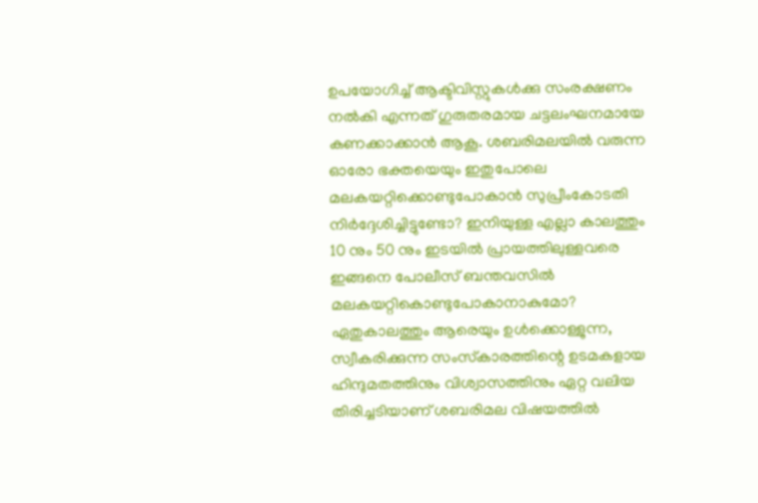ഉപയോഗിച്ച് ആക്ടിവിസ്റ്റുകള്‍ക്കു സംരക്ഷണം നല്‍കി എന്നത് ഗുരുതരമായ ചട്ടലംഘനമായേ കണക്കാക്കാന്‍ ആകൂ. ശബരിമലയില്‍ വരുന്ന ഓരോ ഭക്തയെയും ഇതുപോലെ മലകയറ്റിക്കൊണ്ടുപോകാന്‍ സുപ്രീംകോടതി നിര്‍ദ്ദേശിച്ചിട്ടുണ്ടോ? ഇനിയുള്ള എല്ലാ കാലത്തും 10 നും 50 നും ഇടയില്‍ പ്രായത്തിലുള്ളവരെ ഇങ്ങനെ പോലീസ് ബന്തവസില്‍ മലകയറ്റികൊണ്ടുപോകാനാകുമോ? ഏതുകാലത്തും ആരെയും ഉള്‍ക്കൊള്ളുന്ന, സ്വീകരിക്കുന്ന സംസ്‌കാരത്തിന്റെ ഉടമകളായ ഹിന്ദുമതത്തിനും വിശ്വാസത്തിനും ഏറ്റ വലിയ തിരിച്ചടിയാണ് ശബരിമല വിഷയത്തില്‍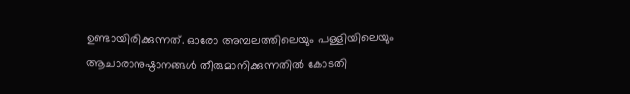ഉണ്ടായിരിക്കുന്നത്. ഓരോ അമ്പലത്തിലെയും പള്ളിയിലെയും ആചാരാനുഷ്ഠാനങ്ങള്‍ തീരുമാനിക്കുന്നതില്‍ കോടതി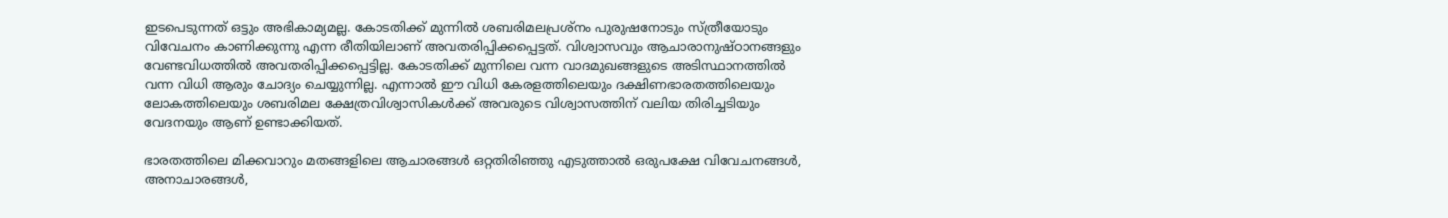ഇടപെടുന്നത് ഒട്ടും അഭികാമ്യമല്ല. കോടതിക്ക് മുന്നില്‍ ശബരിമലപ്രശ്‌നം പുരുഷനോടും സ്ത്രീയോടും വിവേചനം കാണിക്കുന്നു എന്ന രീതിയിലാണ് അവതരിപ്പിക്കപ്പെട്ടത്. വിശ്വാസവും ആചാരാനുഷ്ഠാനങ്ങളും വേണ്ടവിധത്തില്‍ അവതരിപ്പിക്കപ്പെട്ടില്ല. കോടതിക്ക് മുന്നിലെ വന്ന വാദമുഖങ്ങളുടെ അടിസ്ഥാനത്തില്‍ വന്ന വിധി ആരും ചോദ്യം ചെയ്യുന്നില്ല. എന്നാല്‍ ഈ വിധി കേരളത്തിലെയും ദക്ഷിണഭാരതത്തിലെയും ലോകത്തിലെയും ശബരിമല ക്ഷേത്രവിശ്വാസികള്‍ക്ക് അവരുടെ വിശ്വാസത്തിന് വലിയ തിരിച്ചടിയും വേദനയും ആണ് ഉണ്ടാക്കിയത്.

ഭാരതത്തിലെ മിക്കവാറും മതങ്ങളിലെ ആചാരങ്ങള്‍ ഒറ്റതിരിഞ്ഞു എടുത്താല്‍ ഒരുപക്ഷേ വിവേചനങ്ങള്‍, അനാചാരങ്ങള്‍,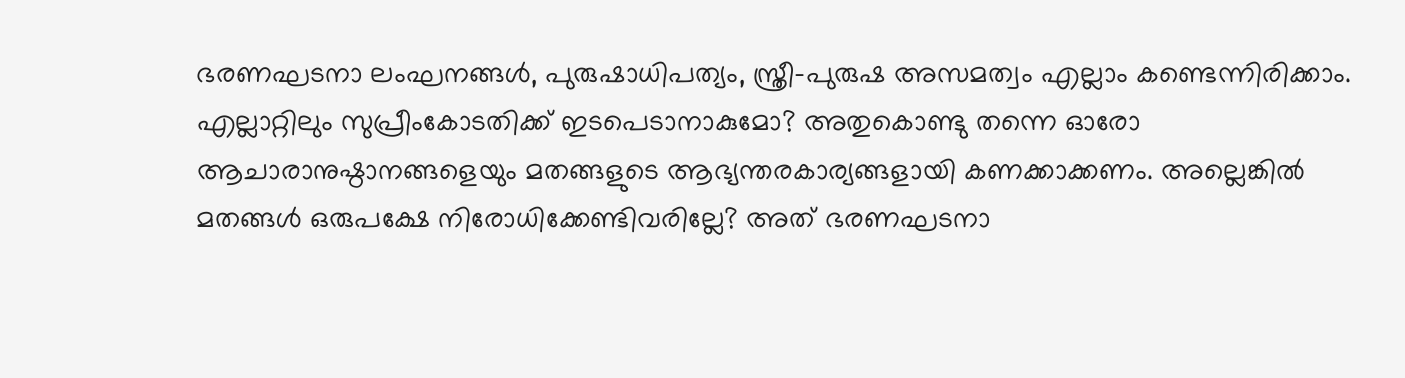ഭരണഘടനാ ലംഘനങ്ങള്‍, പുരുഷാധിപത്യം, സ്ത്രീ-പുരുഷ അസമത്വം എല്ലാം കണ്ടെന്നിരിക്കാം. എല്ലാറ്റിലും സുപ്രീംകോടതിക്ക് ഇടപെടാനാകുമോ? അതുകൊണ്ടു തന്നെ ഓരോ ആചാരാനുഷ്ഠാനങ്ങളെയും മതങ്ങളുടെ ആഭ്യന്തരകാര്യങ്ങളായി കണക്കാക്കണം. അല്ലെങ്കില്‍ മതങ്ങള്‍ ഒരുപക്ഷേ നിരോധിക്കേണ്ടിവരില്ലേ? അത് ഭരണഘടനാ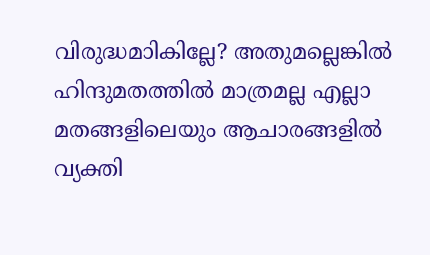വിരുദ്ധമാികില്ലേ? അതുമല്ലെങ്കില്‍ ഹിന്ദുമതത്തില്‍ മാത്രമല്ല എല്ലാ മതങ്ങളിലെയും ആചാരങ്ങളില്‍ വ്യക്തി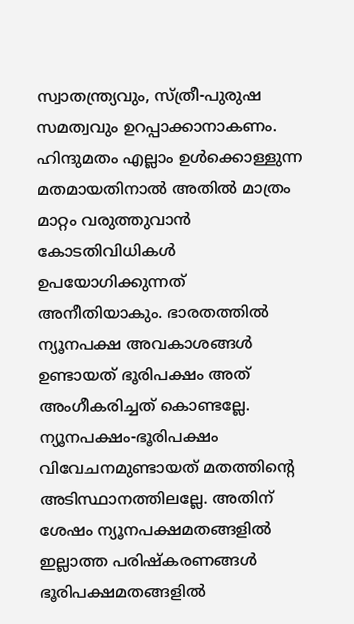സ്വാതന്ത്ര്യവും, സ്ത്രീ-പുരുഷ സമത്വവും ഉറപ്പാക്കാനാകണം. ഹിന്ദുമതം എല്ലാം ഉള്‍ക്കൊള്ളുന്ന മതമായതിനാല്‍ അതില്‍ മാത്രം മാറ്റം വരുത്തുവാന്‍ കോടതിവിധികള്‍ ഉപയോഗിക്കുന്നത് അനീതിയാകും. ഭാരതത്തില്‍ ന്യൂനപക്ഷ അവകാശങ്ങള്‍ ഉണ്ടായത് ഭൂരിപക്ഷം അത് അംഗീകരിച്ചത് കൊണ്ടല്ലേ. ന്യൂനപക്ഷം-ഭൂരിപക്ഷം വിവേചനമുണ്ടായത് മതത്തിന്റെ അടിസ്ഥാനത്തിലല്ലേ. അതിന് ശേഷം ന്യൂനപക്ഷമതങ്ങളില്‍ ഇല്ലാത്ത പരിഷ്‌കരണങ്ങള്‍ ഭൂരിപക്ഷമതങ്ങളില്‍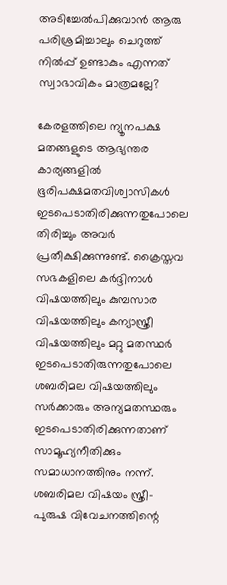അടിച്ചേല്‍പിക്കുവാന്‍ ആരു പരിശ്രമിച്ചാലും ചെറുത്ത് നില്‍പ്പ് ഉണ്ടാകും എന്നത് സ്വാഭാവികം മാത്രമല്ലേ?

കേരളത്തിലെ ന്യൂനപക്ഷ മതങ്ങളുടെ ആഭ്യന്തര കാര്യങ്ങളില്‍ ഭൂരിപക്ഷമതവിശ്വാസികള്‍ ഇടപെടാതിരിക്കുന്നതുപോലെ തിരിച്ചും അവര്‍ പ്രതീക്ഷിക്കുന്നുണ്ട്. ക്രൈസ്തവ സഭകളിലെ കര്‍ദ്ദിനാള്‍ വിഷയത്തിലും കുമ്പസാര വിഷയത്തിലും കന്യാസ്ത്രീ വിഷയത്തിലും മറ്റു മതസ്ഥര്‍ ഇടപെടാതിരുന്നതുപോലെ ശബരിമല വിഷയത്തിലും സര്‍ക്കാരും അന്യമതസ്ഥരും ഇടപെടാതിരിക്കുന്നതാണ് സാമൂഹ്യനീതിക്കും സമാധാനത്തിനും നന്ന്. ശബരിമല വിഷയം സ്ത്രീ-പുരുഷ വിവേചനത്തിന്റെ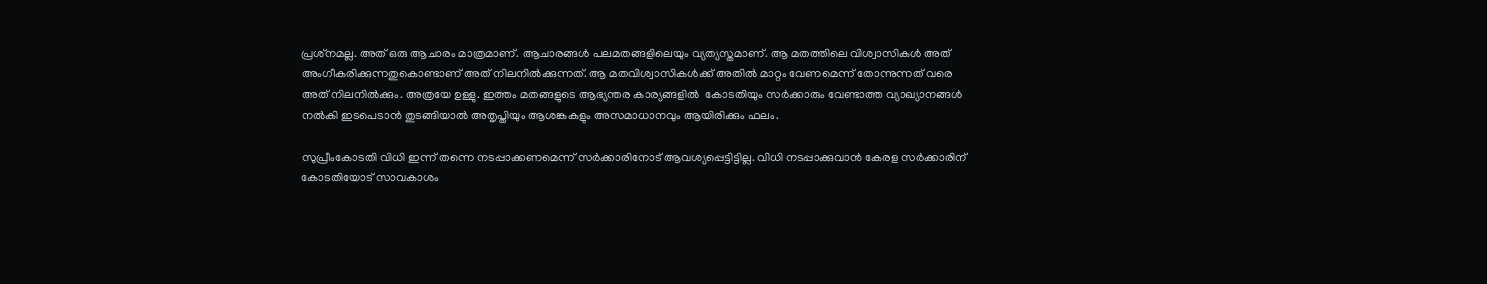പ്രശ്‌നമല്ല. അത് ഒരു ആചാരം മാത്രമാണ്. ആചാരങ്ങള്‍ പലമതങ്ങളിലെയും വ്യത്യസ്തമാണ്. ആ മതത്തിലെ വിശ്വാസികള്‍ അത് അംഗീകരിക്കുന്നതുകൊണ്ടാണ് അത് നിലനില്‍ക്കുന്നത്. ആ മതവിശ്വാസികള്‍ക്ക് അതില്‍ മാറ്റം വേണമെന്ന് തോന്നുന്നത് വരെ അത് നിലനില്‍ക്കും. അത്രയേ ഉള്ളു. ഇത്തം മതങ്ങളുടെ ആഭ്യന്തര കാര്യങ്ങളില്‍  കോടതിയും സര്‍ക്കാരും വേണ്ടാത്ത വ്യാഖ്യാനങ്ങള്‍ നല്‍കി ഇടപെടാന്‍ തുടങ്ങിയാല്‍ അതൃപ്തിയും ആശങ്കകളും അസമാധാനവും ആയിരിക്കും ഫലം.

സുപ്രീംകോടതി വിധി ഇന്ന് തന്നെ നടപ്പാക്കണമെന്ന് സര്‍ക്കാരിനോട് ആവശ്യപ്പെട്ടിട്ടില്ല. വിധി നടപ്പാക്കുവാന്‍ കേരള സര്‍ക്കാരിന് കോടതിയോട് സാവകാശം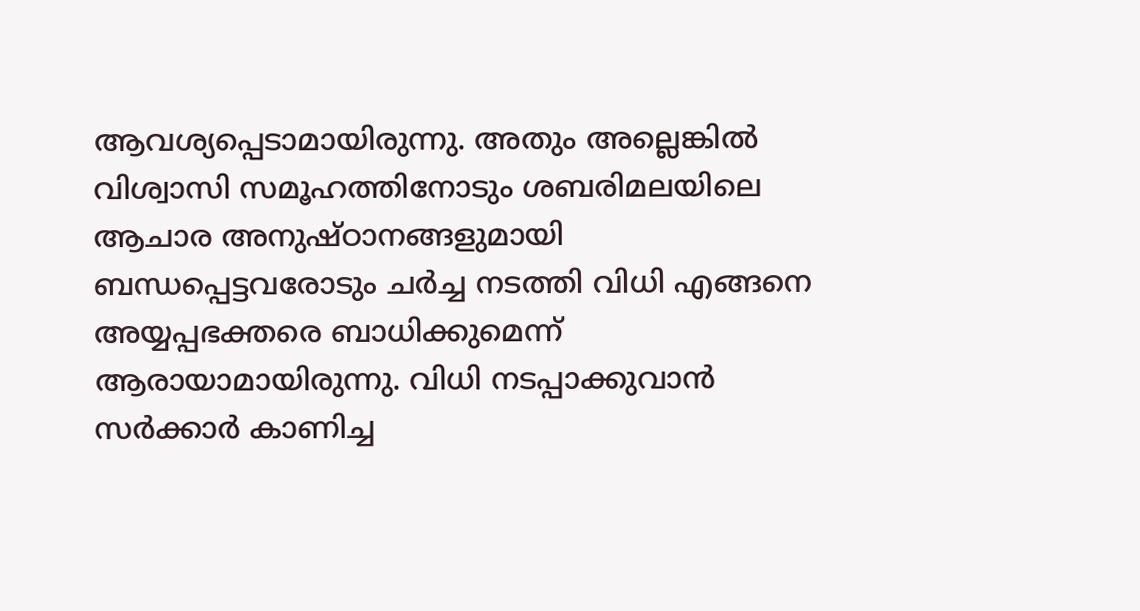ആവശ്യപ്പെടാമായിരുന്നു. അതും അല്ലെങ്കില്‍ വിശ്വാസി സമൂഹത്തിനോടും ശബരിമലയിലെ ആചാര അനുഷ്ഠാനങ്ങളുമായി ബന്ധപ്പെട്ടവരോടും ചര്‍ച്ച നടത്തി വിധി എങ്ങനെ അയ്യപ്പഭക്തരെ ബാധിക്കുമെന്ന് ആരായാമായിരുന്നു. വിധി നടപ്പാക്കുവാന്‍ സര്‍ക്കാര്‍ കാണിച്ച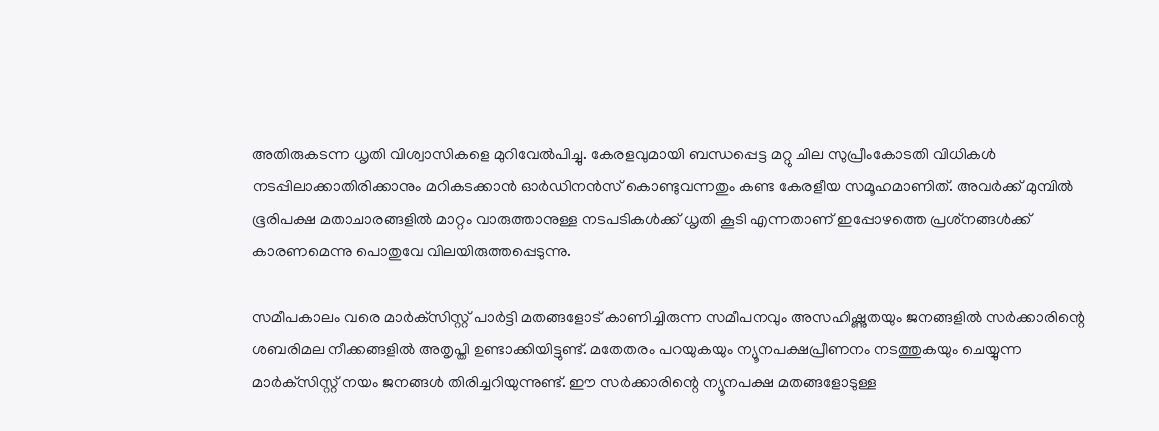അതിരുകടന്ന ധൃതി വിശ്വാസികളെ മുറിവേല്‍പിച്ചു. കേരളവുമായി ബന്ധപ്പെട്ട മറ്റു ചില സുപ്രീംകോടതി വിധികള്‍ നടപ്പിലാക്കാതിരിക്കാനും മറികടക്കാന്‍ ഓര്‍ഡിനന്‍സ് കൊണ്ടുവന്നതും കണ്ട കേരളീയ സമൂഹമാണിത്. അവര്‍ക്ക് മുമ്പില്‍ ഭൂരിപക്ഷ മതാചാരങ്ങളില്‍ മാറ്റം വാരുത്താനുള്ള നടപടികള്‍ക്ക് ധൃതി കൂടി എന്നതാണ് ഇപ്പോഴത്തെ പ്രശ്‌നങ്ങള്‍ക്ക് കാരണമെന്നു പൊതുവേ വിലയിരുത്തപ്പെടുന്നു.

സമീപകാലം വരെ മാര്‍ക്‌സിസ്റ്റ് പാര്‍ട്ടി മതങ്ങളോട് കാണിച്ചിരുന്ന സമീപനവും അസഹിഷ്ണുതയും ജനങ്ങളില്‍ സര്‍ക്കാരിന്റെ ശബരിമല നീക്കങ്ങളില്‍ അതൃപ്തി ഉണ്ടാക്കിയിട്ടുണ്ട്. മതേതരം പറയുകയും ന്യൂനപക്ഷപ്രീണനം നടത്തുകയും ചെയ്യുന്ന മാര്‍ക്‌സിസ്റ്റ് നയം ജനങ്ങള്‍ തിരിച്ചറിയുന്നുണ്ട്. ഈ സര്‍ക്കാരിന്റെ ന്യൂനപക്ഷ മതങ്ങളോടുള്ള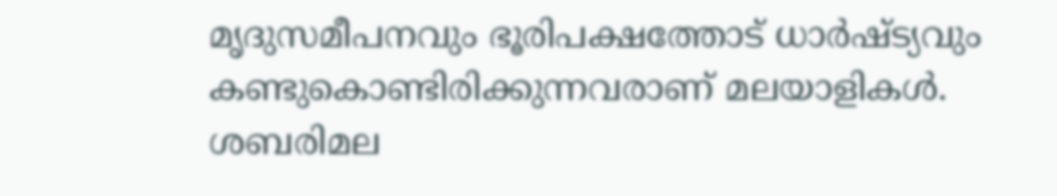മൃദുസമീപനവും ഭൂരിപക്ഷത്തോട് ധാര്‍ഷ്ട്യവും കണ്ടുകൊണ്ടിരിക്കുന്നവരാണ് മലയാളികള്‍. ശബരിമല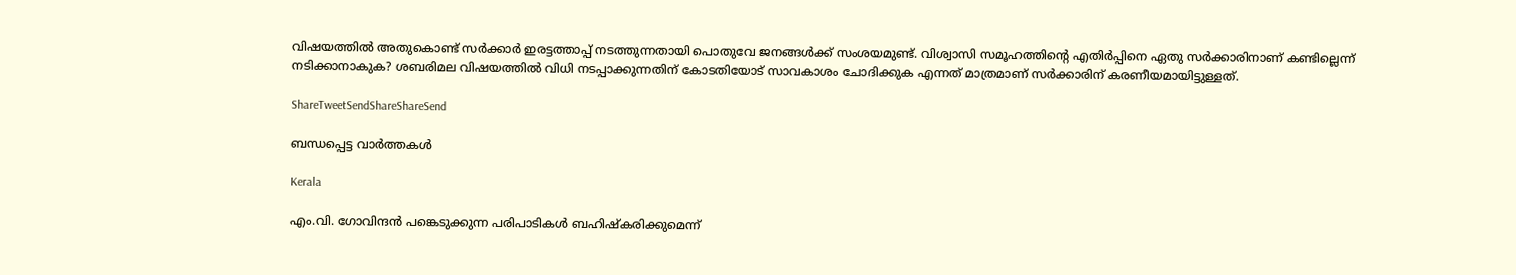വിഷയത്തില്‍ അതുകൊണ്ട് സര്‍ക്കാര്‍ ഇരട്ടത്താപ്പ് നടത്തുന്നതായി പൊതുവേ ജനങ്ങള്‍ക്ക് സംശയമുണ്ട്. വിശ്വാസി സമൂഹത്തിന്റെ എതിര്‍പ്പിനെ ഏതു സര്‍ക്കാരിനാണ് കണ്ടില്ലെന്ന് നടിക്കാനാകുക? ശബരിമല വിഷയത്തില്‍ വിധി നടപ്പാക്കുന്നതിന് കോടതിയോട് സാവകാശം ചോദിക്കുക എന്നത് മാത്രമാണ് സര്‍ക്കാരിന് കരണീയമായിട്ടുള്ളത്.

ShareTweetSendShareShareSend

ബന്ധപ്പെട്ട വാര്‍ത്തകള്‍

Kerala

എം.വി. ഗോവിന്ദന്‍ പങ്കെടുക്കുന്ന പരിപാടികള്‍ ബഹിഷ്‌കരിക്കുമെന്ന്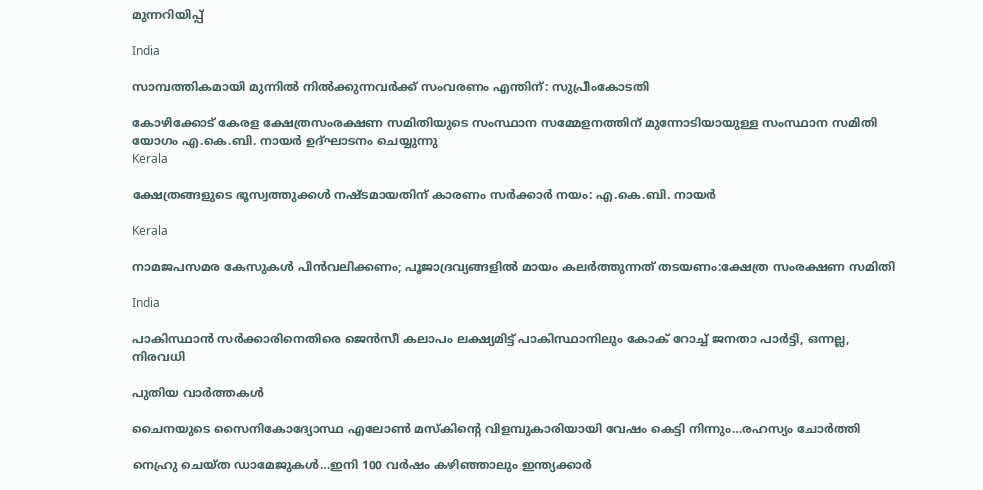മുന്നറിയിപ്പ്

India

സാമ്പത്തികമായി മുന്നില്‍ നില്‍ക്കുന്നവര്‍ക്ക് സംവരണം എന്തിന്: സുപ്രീംകോടതി

കോഴിക്കോട് കേരള ക്ഷേത്രസംരക്ഷണ സമിതിയുടെ സംസ്ഥാന സമ്മേളനത്തിന് മുന്നോടിയായുള്ള സംസ്ഥാന സമിതി യോഗം എ.കെ.ബി. നായര്‍ ഉദ്ഘാടനം ചെയ്യുന്നു
Kerala

ക്ഷേത്രങ്ങളുടെ ഭൂസ്വത്തുക്കള്‍ നഷ്ടമായതിന് കാരണം സര്‍ക്കാര്‍ നയം: എ.കെ.ബി. നായര്‍

Kerala

നാമജപസമര കേസുകള്‍ പിന്‍വലിക്കണം; പൂജാദ്രവ്യങ്ങളില്‍ മായം കലര്‍ത്തുന്നത് തടയണം:ക്ഷേത്ര സംരക്ഷണ സമിതി

India

പാകിസ്ഥാന്‍ സര്‍ക്കാരിനെതിരെ ജെന്‍സീ കലാപം ലക്ഷ്യമിട്ട് പാകിസ്ഥാനിലും കോക് റോച്ച് ജനതാ പാര്‍ട്ടി, ഒന്നല്ല, നിരവധി

പുതിയ വാര്‍ത്തകള്‍

ചൈനയുടെ സൈനികോദ്യോസ്ഥ എലോണ്‍ മസ്കിന്റെ വിളമ്പുകാരിയായി വേഷം കെട്ടി നിന്നും…രഹസ്യം ചോര്‍ത്തി

നെഹ്രു ചെയ്ത ഡാമേജുകള്‍…ഇനി 100 വര്‍ഷം കഴിഞ്ഞാലും ഇന്ത്യക്കാര്‍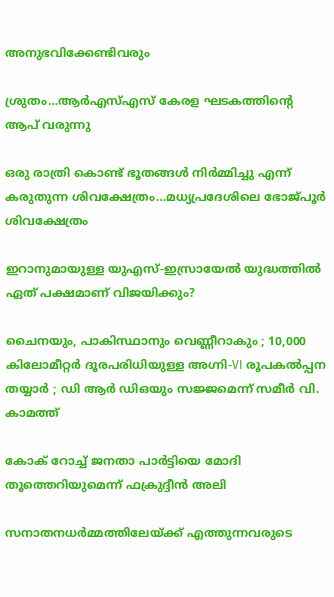അനുഭവിക്കേണ്ടിവരും

ശ്രുതം…ആര്‍എസ്എസ് കേരള ഘടകത്തിന്റെ ആപ് വരുന്നു

ഒരു രാത്രി കൊണ്ട് ഭൂതങ്ങൾ നിർമ്മിച്ചു എന്ന് കരുതുന്ന ശിവക്ഷേത്രം…മധ്യപ്രദേശിലെ ഭോജ്പൂര്‍ ശിവക്ഷേത്രം

ഇറാനുമായുള്ള യുഎസ്-ഇസ്രായേൽ യുദ്ധത്തിൽ ഏത് പക്ഷമാണ് വിജയിക്കും?

ചൈനയും, പാകിസ്ഥാനും വെണ്ണീറാകും ; 10,000 കിലോമീറ്റർ ദൂരപരിധിയുള്ള അഗ്നി-VI രൂപകൽപ്പന തയ്യാർ ; ഡി ആർ ഡിഒയും സജ്ജമെന്ന് സമീർ വി. കാമത്ത്

കോക് റോച്ച് ജനതാ പാര്‍ട്ടിയെ മോദി തൂത്തെറിയുമെന്ന് ഫക്രുദ്ദീന്‍ അലി

സനാതനധർമ്മത്തിലേയ്‌ക്ക് എത്തുന്നവരുടെ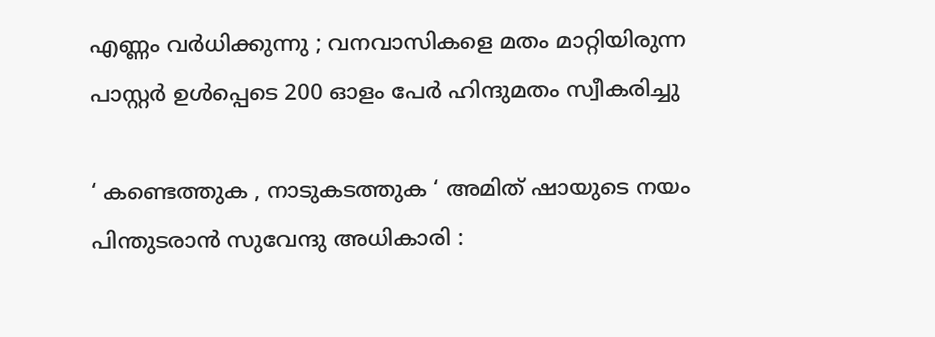എണ്ണം വർധിക്കുന്നു ; വനവാസികളെ മതം മാറ്റിയിരുന്ന പാസ്റ്റർ ഉൾപ്പെടെ 200 ഓളം പേർ ഹിന്ദുമതം സ്വീകരിച്ചു

‘ കണ്ടെത്തുക , നാടുകടത്തുക ‘ അമിത് ഷായുടെ നയം പിന്തുടരാൻ സുവേന്ദു അധികാരി :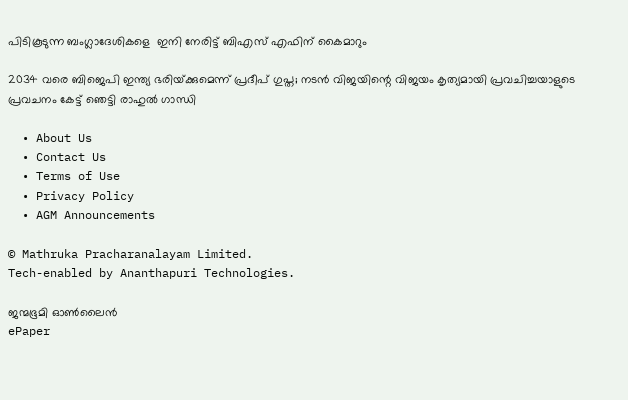പിടികൂടുന്ന ബംഗ്ലാദേശികളെ  ഇനി നേരിട്ട് ബിഎസ് എഫിന് കൈമാറും

2034 വരെ ബിജെപി ഇന്ത്യ ഭരിയ്‌ക്കുമെന്ന് പ്രദീപ് ഗുപ്ത; നടന്‍ വിജയിന്റെ വിജയം കൃത്യമായി പ്രവചിച്ചയാളുടെ പ്രവചനം കേട്ട് ഞെട്ടി രാഹുല്‍ ഗാന്ധി

  • About Us
  • Contact Us
  • Terms of Use
  • Privacy Policy
  • AGM Announcements

© Mathruka Pracharanalayam Limited.
Tech-enabled by Ananthapuri Technologies.

ജന്മഭൂമി ഓണ്‍ലൈന്‍
ePaper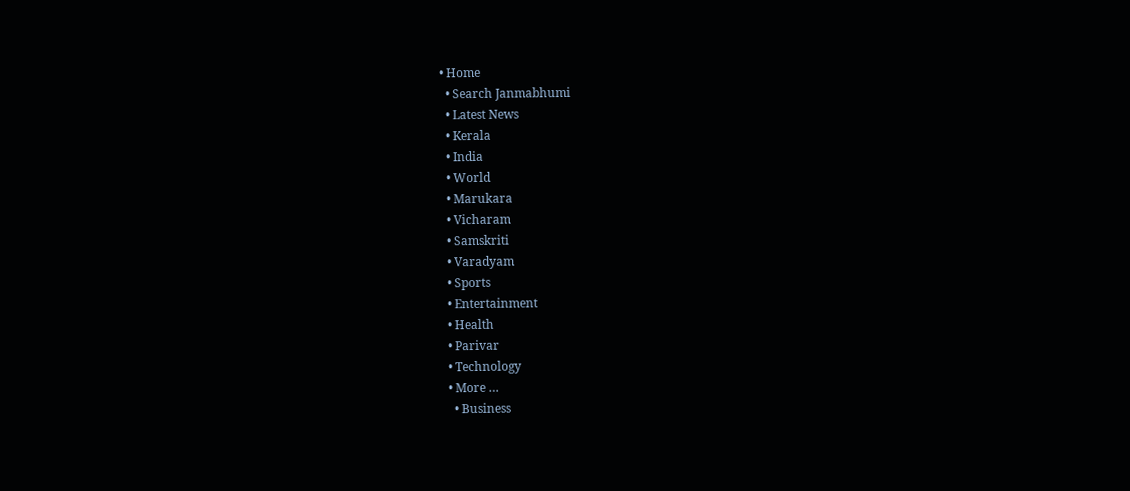• Home
  • Search Janmabhumi
  • Latest News
  • Kerala
  • India
  • World
  • Marukara
  • Vicharam
  • Samskriti
  • Varadyam
  • Sports
  • Entertainment
  • Health
  • Parivar
  • Technology
  • More …
    • Business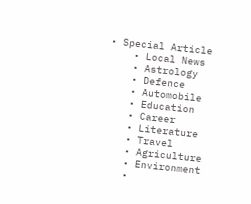• Special Article
    • Local News
    • Astrology
    • Defence
    • Automobile
    • Education
    • Career
    • Literature
    • Travel
    • Agriculture
    • Environment
    •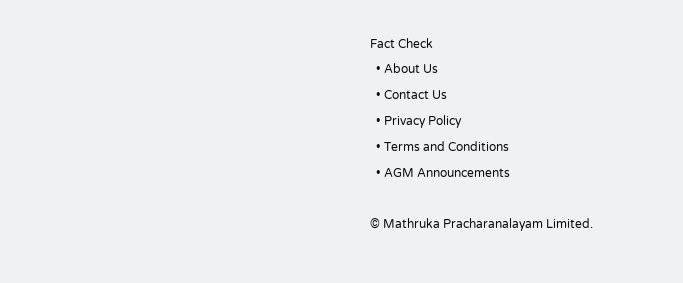Fact Check
  • About Us
  • Contact Us
  • Privacy Policy
  • Terms and Conditions
  • AGM Announcements

© Mathruka Pracharanalayam Limited.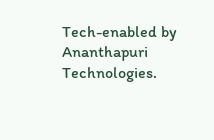Tech-enabled by Ananthapuri Technologies.